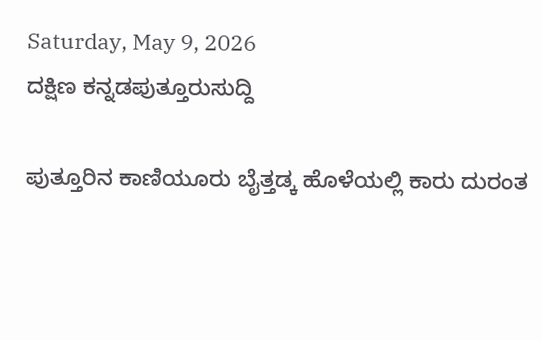Saturday, May 9, 2026
ದಕ್ಷಿಣ ಕನ್ನಡಪುತ್ತೂರುಸುದ್ದಿ

ಪುತ್ತೂರಿನ ಕಾಣಿಯೂರು ಬೈತ್ತಡ್ಕ ಹೊಳೆಯಲ್ಲಿ ಕಾರು ದುರಂತ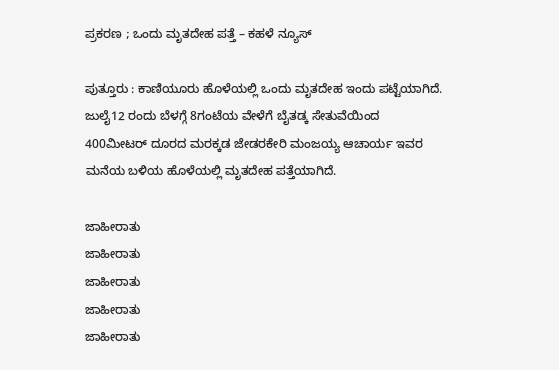ಪ್ರಕರಣ ; ಒಂದು ಮೃತದೇಹ ಪತ್ತೆ – ಕಹಳೆ ನ್ಯೂಸ್

ಪುತ್ತೂರು : ಕಾಣಿಯೂರು ಹೊಳೆಯಲ್ಲಿ ಒಂದು ಮೃತದೇಹ ಇಂದು ಪಟ್ಟೆಯಾಗಿದೆ. ಜುಲೈ12 ರಂದು ಬೆಳಗ್ಗೆ 8ಗಂಟೆಯ ವೇಳೆಗೆ ಬೈತಡ್ಕ ಸೇತುವೆಯಿಂದ 400ಮೀಟರ್ ದೂರದ ಮರಕ್ಕಡ ಜೇಡರಕೇರಿ ಮಂಜಯ್ಯ ಆಚಾರ್ಯ ಇವರ ಮನೆಯ ಬಳಿಯ ಹೊಳೆಯಲ್ಲಿ ಮೃತದೇಹ ಪತ್ತೆಯಾಗಿದೆ.

ಜಾಹೀರಾತು
ಜಾಹೀರಾತು
ಜಾಹೀರಾತು
ಜಾಹೀರಾತು
ಜಾಹೀರಾತು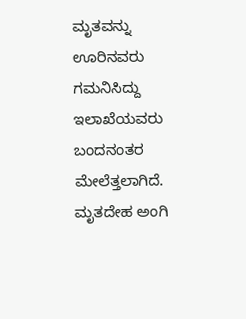ಮೃತವನ್ನು ಊರಿನವರು ಗಮನಿಸಿದ್ದು ಇಲಾಖೆಯವರು ಬಂದನಂತರ ಮೇಲೆತ್ತಲಾಗಿದೆ. ಮೃತದೇಹ ಅಂಗಿ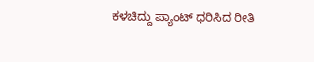ಕಳಚಿದ್ದು ಪ್ಯಾಂಟ್ ಧರಿಸಿದ ರೀತಿ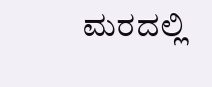ಮರದಲ್ಲಿ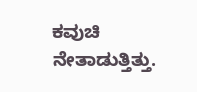ಕವುಚಿ ನೇತಾಡುತ್ತಿತ್ತು.